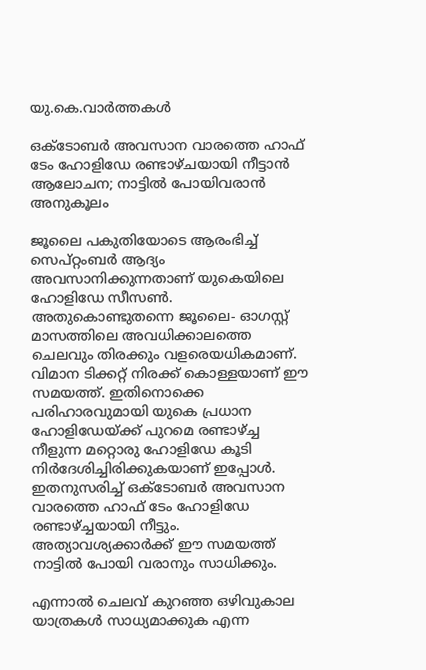യു.കെ.വാര്‍ത്തകള്‍

ഒക്ടോബര്‍ അവസാന വാരത്തെ ഹാഫ് ടേം ഹോളിഡേ രണ്ടാഴ്ചയായി നീട്ടാന്‍ ആലോചന; നാട്ടില്‍ പോയിവരാന്‍ അനുകൂലം

ജൂലൈ പകുതിയോടെ ആരംഭിച്ച് സെപ്റ്റംബര്‍ ആദ്യം അവസാനിക്കുന്നതാണ് യുകെയിലെ ഹോളിഡേ സീസണ്‍. അതുകൊണ്ടുതന്നെ ജൂലൈ- ഓഗസ്റ്റ് മാസത്തിലെ അവധിക്കാലത്തെ ചെലവും തിരക്കും വളരെയധികമാണ്. വിമാന ടിക്കറ്റ് നിരക്ക് കൊള്ളയാണ് ഈ സമയത്ത്. ഇതിനൊക്കെ പരിഹാരവുമായി യുകെ പ്രധാന ഹോളിഡേയ്ക്ക് പുറമെ രണ്ടാഴ്ച്ച നീളുന്ന മറ്റൊരു ഹോളിഡേ കൂടി നിര്‍ദേശിച്ചിരിക്കുകയാണ് ഇപ്പോള്‍. ഇതനുസരിച്ച് ഒക്ടോബര്‍ അവസാന വാരത്തെ ഹാഫ് ടേം ഹോളിഡേ രണ്ടാഴ്ച്ചയായി നീട്ടും. അത്യാവശ്യക്കാര്‍ക്ക് ഈ സമയത്ത് നാട്ടില്‍ പോയി വരാനും സാധിക്കും.

എന്നാല്‍ ചെലവ് കുറഞ്ഞ ഒഴിവുകാല യാത്രകള്‍ സാധ്യമാക്കുക എന്ന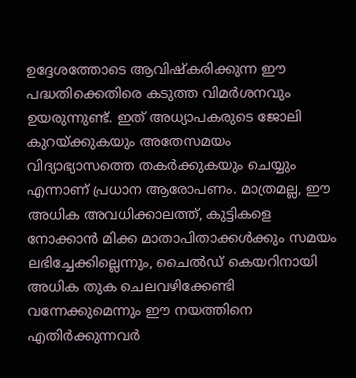ഉദ്ദേശത്തോടെ ആവിഷ്‌കരിക്കുന്ന ഈ പദ്ധതിക്കെതിരെ കടുത്ത വിമര്‍ശനവും ഉയരുന്നുണ്ട്. ഇത് അധ്യാപകരുടെ ജോലി കുറയ്ക്കുകയും അതേസമയം വിദ്യാഭ്യാസത്തെ തകര്‍ക്കുകയും ചെയ്യും എന്നാണ് പ്രധാന ആരോപണം. മാത്രമല്ല, ഈ അധിക അവധിക്കാലത്ത്, കുട്ടികളെ നോക്കാന്‍ മിക്ക മാതാപിതാക്കള്‍ക്കും സമയം ലഭിച്ചേക്കില്ലെന്നും, ചൈല്‍ഡ് കെയറിനായി അധിക തുക ചെലവഴിക്കേണ്ടി വന്നേക്കുമെന്നും ഈ നയത്തിനെ എതിര്‍ക്കുന്നവര്‍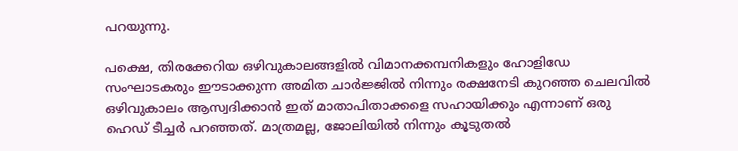പറയുന്നു.

പക്ഷെ, തിരക്കേറിയ ഒഴിവുകാലങ്ങളില്‍ വിമാനക്കമ്പനികളും ഹോളിഡേ സംഘാടകരും ഈടാക്കുന്ന അമിത ചാര്‍ജ്ജില്‍ നിന്നും രക്ഷനേടി കുറഞ്ഞ ചെലവില്‍ ഒഴിവുകാലം ആസ്വദിക്കാന്‍ ഇത് മാതാപിതാക്കളെ സഹായിക്കും എന്നാണ് ഒരു ഹെഡ് ടീച്ചര്‍ പറഞ്ഞത്. മാത്രമല്ല, ജോലിയില്‍ നിന്നും കൂടുതല്‍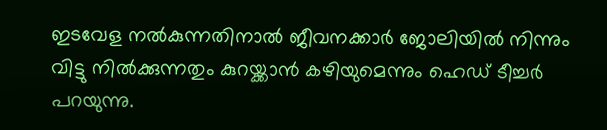ഇടവേള നല്‍കുന്നതിനാല്‍ ജീവനക്കാര്‍ ജോലിയില്‍ നിന്നും വിട്ടു നില്‍ക്കുന്നതും കുറയ്ക്കാന്‍ കഴിയുമെന്നും ഹെഡ് ടീച്ചര്‍ പറയുന്നു.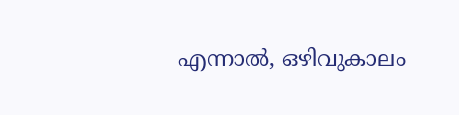എന്നാല്‍, ഒഴിവുകാലം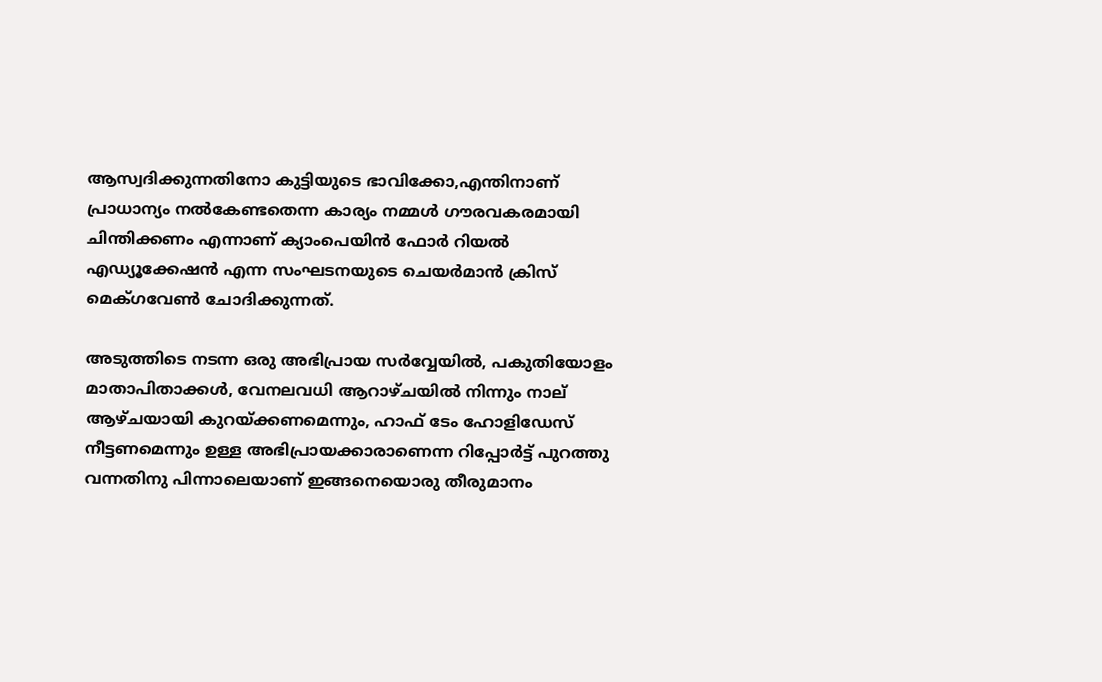ആസ്വദിക്കുന്നതിനോ കുട്ടിയുടെ ഭാവിക്കോ,എന്തിനാണ് പ്രാധാന്യം നല്‍കേണ്ടതെന്ന കാര്യം നമ്മള്‍ ഗൗരവകരമായി ചിന്തിക്കണം എന്നാണ് ക്യാംപെയിന്‍ ഫോര്‍ റിയല്‍ എഡ്യൂക്കേഷന്‍ എന്ന സംഘടനയുടെ ചെയര്‍മാന്‍ ക്രിസ് മെക്ഗവേണ്‍ ചോദിക്കുന്നത്.

അടുത്തിടെ നടന്ന ഒരു അഭിപ്രായ സര്‍വ്വേയില്‍, പകുതിയോളം മാതാപിതാക്കള്‍, വേനലവധി ആറാഴ്ചയില്‍ നിന്നും നാല് ആഴ്ചയായി കുറയ്ക്കണമെന്നും, ഹാഫ് ടേം ഹോളിഡേസ് നീട്ടണമെന്നും ഉള്ള അഭിപ്രായക്കാരാണെന്ന റിപ്പോര്‍ട്ട് പുറത്തു വന്നതിനു പിന്നാലെയാണ് ഇങ്ങനെയൊരു തീരുമാനം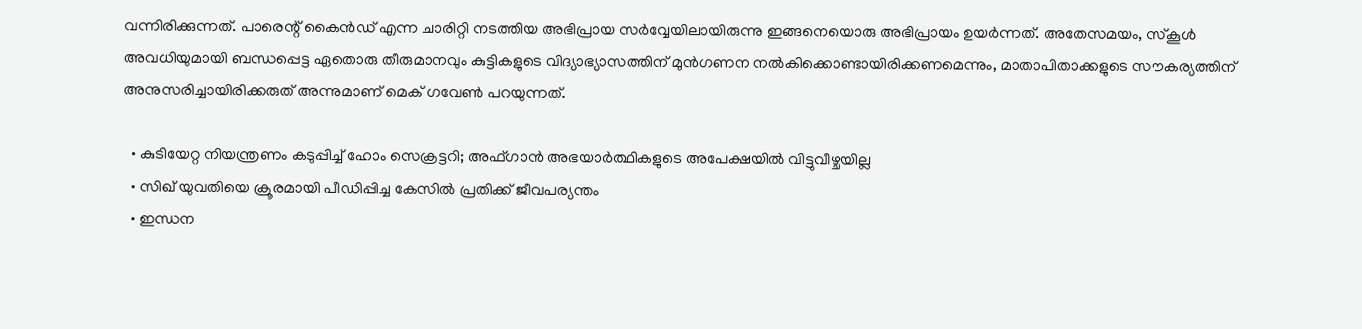വന്നിരിക്കുന്നത്. പാരെന്റ് കൈന്‍ഡ് എന്ന ചാരിറ്റി നടത്തിയ അഭിപ്രായ സര്‍വ്വേയിലായിരുന്നു ഇങ്ങനെയൊരു അഭിപ്രായം ഉയര്‍ന്നത്. അതേസമയം, സ്‌കൂള്‍ അവധിയുമായി ബന്ധപ്പെട്ട ഏതൊരു തീരുമാനവും കുട്ടികളുടെ വിദ്യാഭ്യാസത്തിന് മുന്‍ഗണന നല്‍കിക്കൊണ്ടായിരിക്കണമെന്നും, മാതാപിതാക്കളുടെ സൗകര്യത്തിന് അനുസരിച്ചായിരിക്കരുത് അന്നുമാണ് മെക് ഗവേണ്‍ പറയുന്നത്.

  • കുടിയേറ്റ നിയന്ത്രണം കടുപ്പിച്ച് ഹോം സെക്രട്ടറി; അഫ്ഗാന്‍ അഭയാര്‍ത്ഥികളുടെ അപേക്ഷയില്‍ വിട്ടുവീഴ്ചയില്ല
  • സിഖ് യുവതിയെ ക്രൂരമായി പീഡിപ്പിച്ച കേസില്‍ പ്രതിക്ക് ജീവപര്യന്തം
  • ഇന്ധന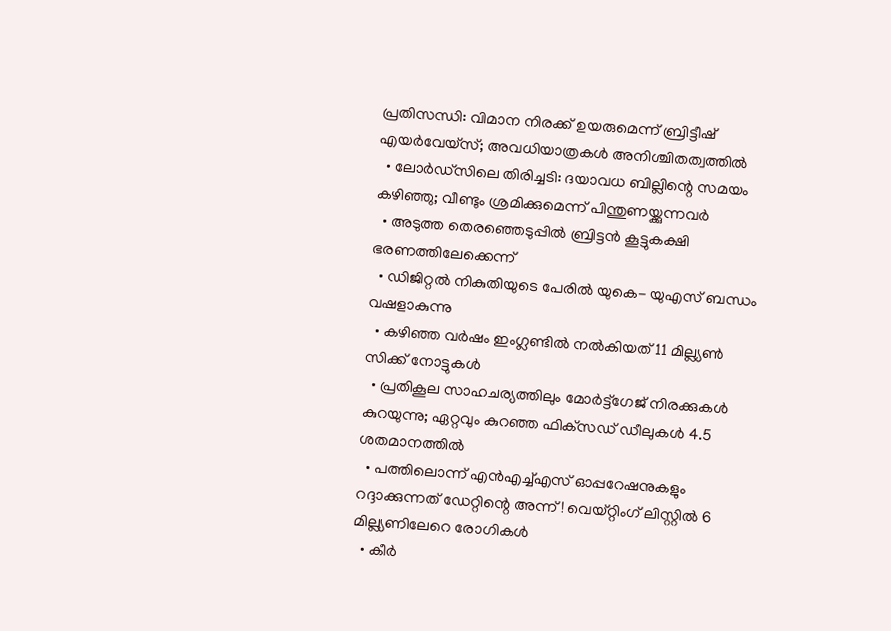പ്രതിസന്ധി: വിമാന നിരക്ക് ഉയരുമെന്ന് ബ്രിട്ടീഷ് എയര്‍വേയ്‌സ്; അവധിയാത്രകള്‍ അനിശ്ചിതത്വത്തില്‍
  • ലോര്‍ഡ്‌സിലെ തിരിച്ചടി: ദയാവധ ബില്ലിന്റെ സമയം കഴിഞ്ഞു; വീണ്ടും ശ്രമിക്കുമെന്ന് പിന്തുണയ്ക്കുന്നവര്‍
  • അടുത്ത തെരഞ്ഞെടുപ്പില്‍ ബ്രിട്ടന്‍ കൂട്ടുകക്ഷി ഭരണത്തിലേക്കെന്ന്
  • ഡിജിറ്റല്‍ നികുതിയുടെ പേരില്‍ യുകെ- യുഎസ് ബന്ധം വഷളാകുന്നു
  • കഴിഞ്ഞ വര്‍ഷം ഇംഗ്ലണ്ടില്‍ നല്‍കിയത് 11 മില്ല്യണ്‍ സിക്ക് നോട്ടുകള്‍
  • പ്രതികൂല സാഹചര്യത്തിലും മോര്‍ട്ട്‌ഗേജ് നിരക്കുകള്‍ കുറയുന്നു; ഏറ്റവും കുറഞ്ഞ ഫിക്‌സഡ് ഡീലുകള്‍ 4.5 ശതമാനത്തില്‍
  • പത്തിലൊന്ന് എന്‍എച്ച്എസ് ഓപ്പറേഷനുകളും റദ്ദാക്കുന്നത് ഡേറ്റിന്റെ അന്ന്! വെയ്റ്റിംഗ് ലിസ്റ്റില്‍ 6 മില്ല്യണിലേറെ രോഗികള്‍
  • കീര്‍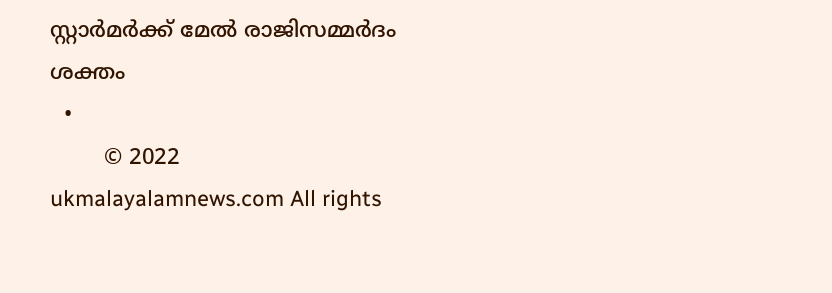സ്റ്റാര്‍മര്‍ക്ക് മേല്‍ രാജിസമ്മര്‍ദം ശക്തം
  •
        © 2022 ukmalayalamnews.com All rights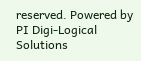reserved. Powered by PI Digi-Logical Solutions